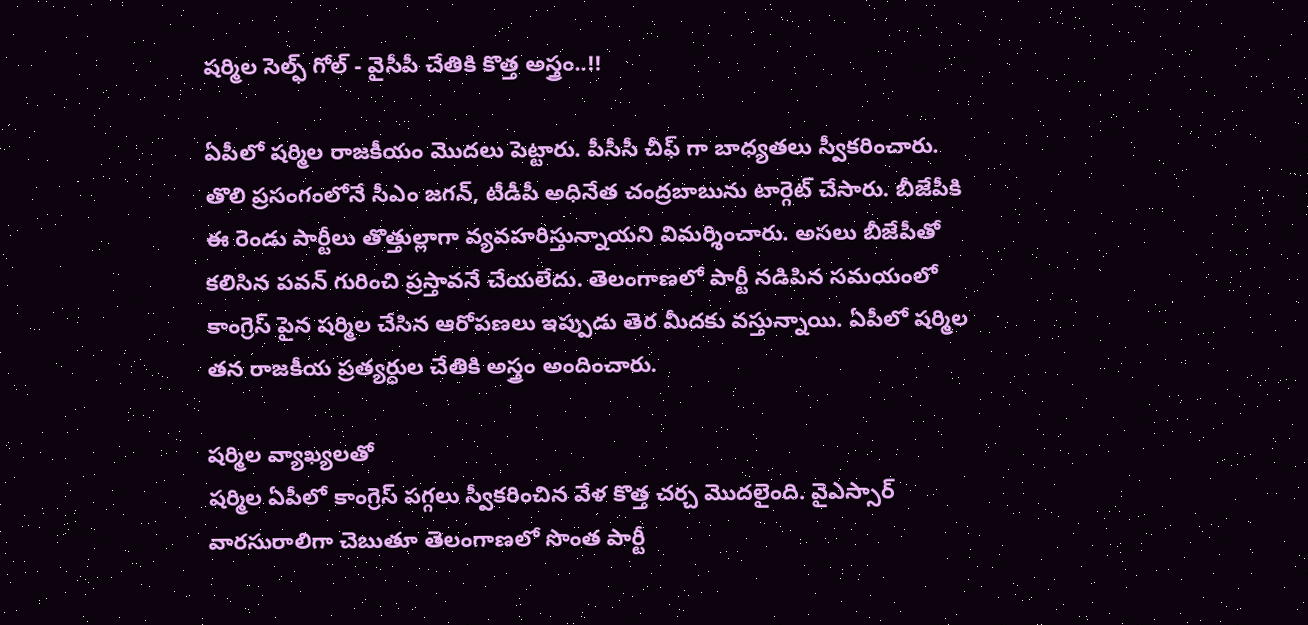షర్మిల సెల్ఫ్ గోల్ - వైసీపీ చేతికి కొత్త అస్త్రం..!!

ఏపీలో షర్మిల రాజకీయం మొదలు పెట్టారు. పీసీసీ చీఫ్ గా బాధ్యతలు స్వీకరించారు. తొలి ప్రసంగంలోనే సీఎం జగన్, టీడీపీ అధినేత చంద్రబాబును టార్గెట్ చేసారు. బీజేపీకి ఈ రెండు పార్టీలు తొత్తుల్లాగా వ్యవహరిస్తున్నాయని విమర్శించారు. అసలు బీజేపీతో కలిసిన పవన్ గురించి ప్రస్తావనే చేయలేదు. తెలంగాణలో పార్టీ నడిపిన సమయంలో కాంగ్రెస్ పైన షర్మిల చేసిన ఆరోపణలు ఇప్పుడు తెర మీదకు వస్తున్నాయి. ఏపీలో షర్మిల తన రాజకీయ ప్రత్యర్ధుల చేతికి అస్త్రం అందించారు.

షర్మిల వ్యాఖ్యలతో
షర్మిల ఏపీలో కాంగ్రెస్ పగ్గలు స్వీకరించిన వేళ కొత్త చర్చ మొదలైంది. వైఎస్సార్ వారసురాలిగా చెబుతూ తెలంగాణలో సొంత పార్టీ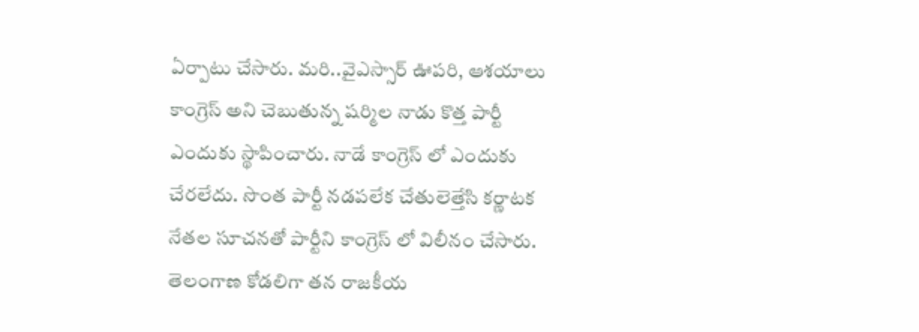ఏర్పాటు చేసారు. మరి..వైఎస్సార్ ఊపరి, ఆశయాలు కాంగ్రెస్ అని చెబుతున్న షర్మిల నాడు కొత్త పార్టీ ఎందుకు స్థాపించారు. నాడే కాంగ్రెస్ లో ఎందుకు చేరలేదు. సొంత పార్టీ నడపలేక చేతులెత్తేసి కర్ణాటక నేతల సూచనతో పార్టీని కాంగ్రెస్ లో విలీనం చేసారు. తెలంగాణ కోడలిగా తన రాజకీయ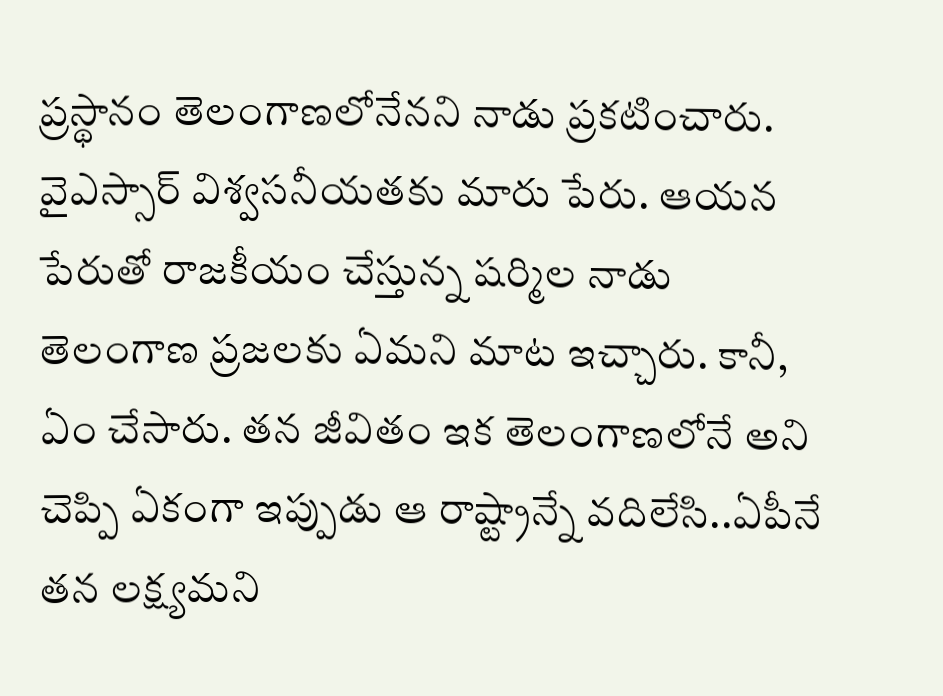ప్రస్థానం తెలంగాణలోనేనని నాడు ప్రకటించారు. వైఎస్సార్ విశ్వసనీయతకు మారు పేరు. ఆయన పేరుతో రాజకీయం చేస్తున్న షర్మిల నాడు తెలంగాణ ప్రజలకు ఏమని మాట ఇచ్చారు. కానీ, ఏం చేసారు. తన జీవితం ఇక తెలంగాణలోనే అని చెప్పి ఏకంగా ఇప్పుడు ఆ రాష్ట్రాన్నే వదిలేసి..ఏపీనే తన లక్ష్యమని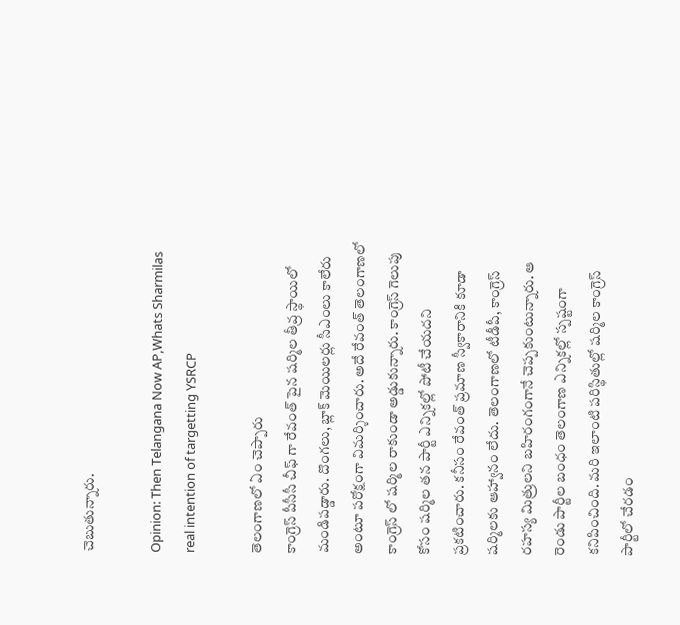చెబుతున్నారు.

Opinion: Then Telangana Now AP,Whats Sharmilas real intention of targetting YSRCP

తెలంగాణలో ఏం చెప్పారు
కాంగ్రెస్ పీసీసీ చీఫ్ గా రేవంత్ పైన షర్మిల తీవ్ర స్థాయిలో మండిపడ్డారు. దొంగలు, బ్లాక్ మెయిలర్లు సీఎంలు కాలేరు అంటూ పరోక్షంగా విమర్శించారు. అదే రేవంత్ తెలంగాణలో కాంగ్రెస్ లో షర్మిల రాకుండా అడ్డుకున్నారు. కాంగ్రెస్ గెలుపు కోసం షర్మిల తన పార్టీ ఎన్నికల్లో పోటీ చేయదని ప్రకటించారు. కనీసం రేవంత్ ప్రమాణ స్వీకారానికి కూడా షర్మిలకు ఆహ్వానం లేదు. తెలంగాణలో టీడీపీ, కాంగ్రెస్ రహస్య మిత్రులని బహిరంగంగానే చెప్పకుంటున్నారు. ఆ రెండు పార్టీల బంధం తెలంగాణ ఎన్నికల్లో స్పష్టంగా కనిపించింది. మరి ఇలాంటి పరిస్థితుల్లో షర్మిల కాంగ్రెస్ పార్టీలో చేరడం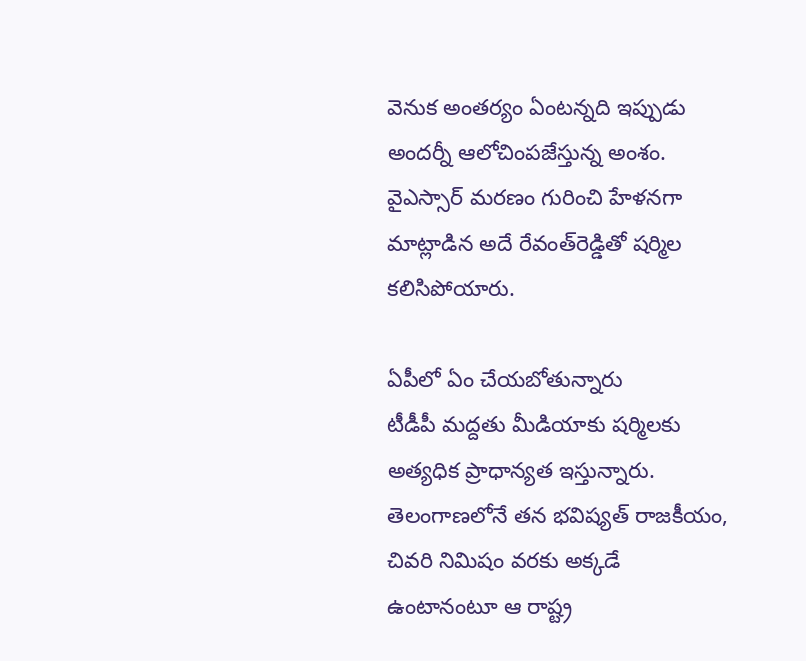వెనుక అంతర్యం ఏంటన్నది ఇప్పుడు అందర్నీ ఆలోచింపజేస్తున్న అంశం. వైఎస్సార్ మరణం గురించి హేళనగా మాట్లాడిన అదే రేవంత్‌రెడ్డితో షర్మిల కలిసిపోయారు.

ఏపీలో ఏం చేయబోతున్నారు
టీడీపీ మద్దతు మీడియాకు షర్మిలకు అత్యధిక ప్రాధాన్యత ఇస్తున్నారు. తెలంగాణలోనే తన భవిష్యత్ రాజకీయం, చివరి నిమిషం వరకు అక్కడే ఉంటానంటూ ఆ రాష్ట్ర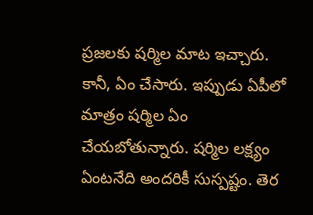ప్రజలకు షర్మిల మాట ఇచ్చారు. కానీ, ఏం చేసారు. ఇప్పుడు ఏపీలో మాత్రం షర్మిల ఏం చేయబోతున్నారు. షర్మిల లక్ష్యం ఏంటనేది అందరికీ సుస్పష్టం. తెర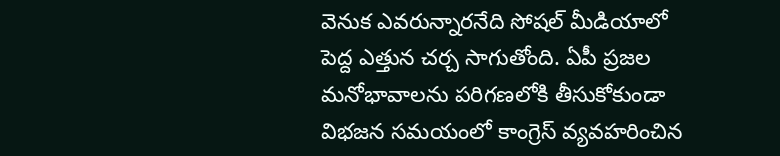వెనుక ఎవరున్నారనేది సోషల్ మీడియాలో పెద్ద ఎత్తున చర్చ సాగుతోంది. ఏపీ ప్రజల మనోభావాలను పరిగణలోకి తీసుకోకుండా విభజన సమయంలో కాంగ్రెస్ వ్యవహరించిన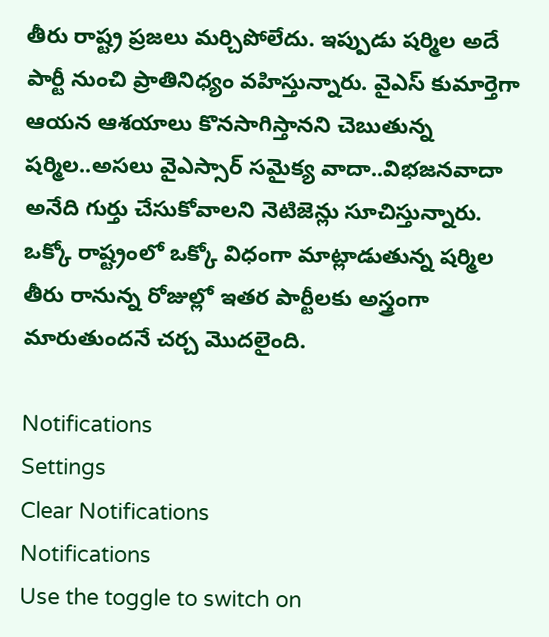తీరు రాష్ట్ర ప్రజలు మర్చిపోలేదు. ఇప్పుడు షర్మిల అదే పార్టీ నుంచి ప్రాతినిధ్యం వహిస్తున్నారు. వైఎస్ కుమార్తెగా ఆయన ఆశయాలు కొనసాగిస్తానని చెబుతున్న షర్మిల..అసలు వైఎస్సార్ సమైక్య వాదా..విభజనవాదా అనేది గుర్తు చేసుకోవాలని నెటిజెన్లు సూచిస్తున్నారు. ఒక్కో రాష్ట్రంలో ఒక్కో విధంగా మాట్లాడుతున్న షర్మిల తీరు రానున్న రోజుల్లో ఇతర పార్టీలకు అస్త్రంగా మారుతుందనే చర్చ మొదలైంది.

Notifications
Settings
Clear Notifications
Notifications
Use the toggle to switch on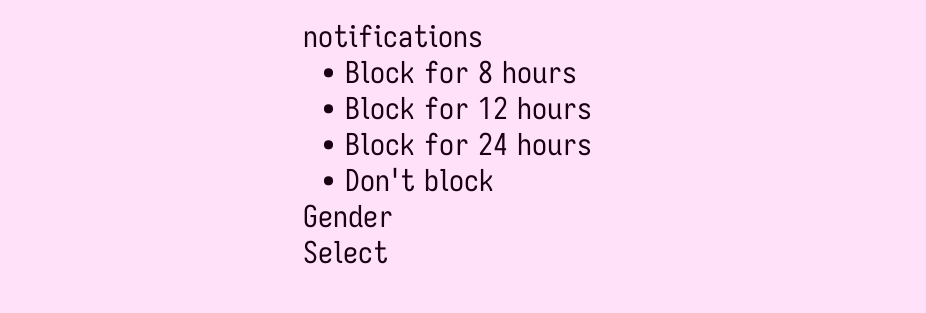notifications
  • Block for 8 hours
  • Block for 12 hours
  • Block for 24 hours
  • Don't block
Gender
Select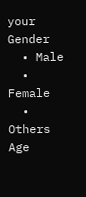your Gender
  • Male
  • Female
  • Others
Age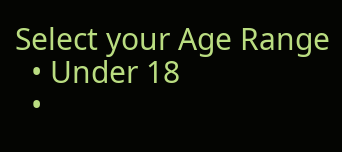Select your Age Range
  • Under 18
  •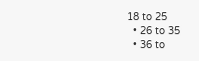18 to 25
  • 26 to 35
  • 36 to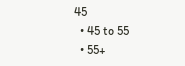45
  • 45 to 55
  • 55+